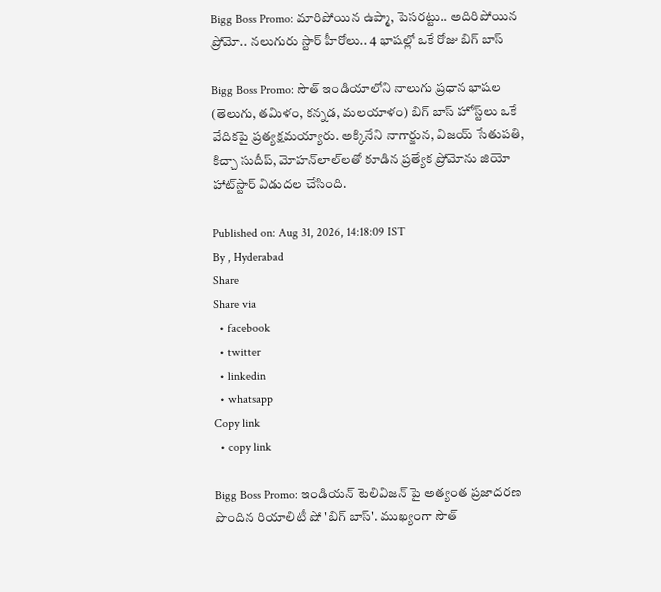Bigg Boss Promo: మారిపోయిన ఉప్మా, పెసరట్టు.. అదిరిపోయిన ప్రోమో.. నలుగురు స్టార్ హీరోలు.. 4 భాషల్లో ఒకే రోజు బిగ్ బాస్

Bigg Boss Promo: సౌత్ ఇండియాలోని నాలుగు ప్రధాన భాషల (తెలుగు, తమిళం, కన్నడ, మలయాళం) బిగ్ బాస్ హోస్ట్‌లు ఒకే వేదికపై ప్రత్యక్షమయ్యారు. అక్కినేని నాగార్జున, విజయ్ సేతుపతి, కిచ్చా సుదీప్, మోహన్‌లాల్‌లతో కూడిన ప్రత్యేక ప్రోమోను జియో హాట్‌స్టార్ విడుదల చేసింది.

Published on: Aug 31, 2026, 14:18:09 IST
By , Hyderabad
Share
Share via
  • facebook
  • twitter
  • linkedin
  • whatsapp
Copy link
  • copy link

Bigg Boss Promo: ఇండియన్ టెలివిజన్ పై అత్యంత ప్రజాదరణ పొందిన రియాలిటీ షో 'బిగ్ బాస్'. ముఖ్యంగా సౌత్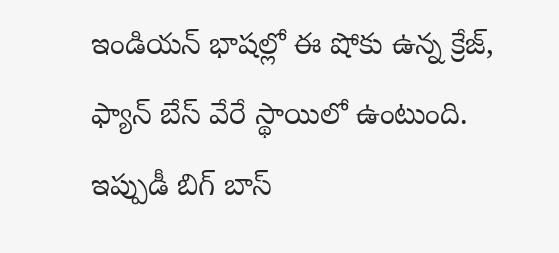ఇండియన్ భాషల్లో ఈ షోకు ఉన్న క్రేజ్, ఫ్యాన్ బేస్ వేరే స్థాయిలో ఉంటుంది. ఇప్పుడీ బిగ్ బాస్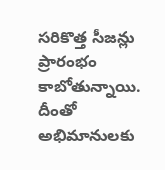సరికొత్త సీజన్లు ప్రారంభం కాబోతున్నాయి. దీంతో అభిమానులకు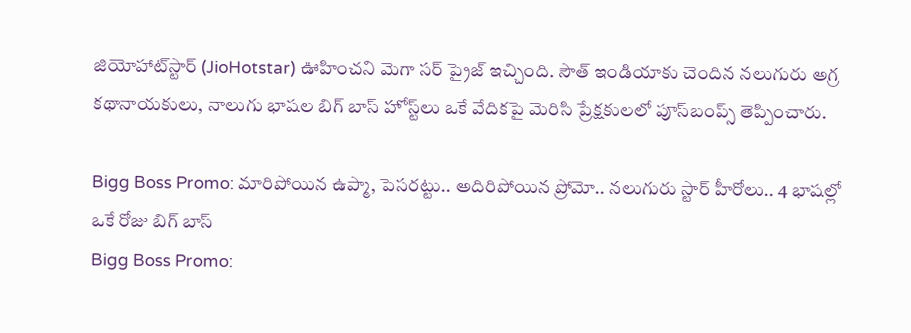జియోహాట్‌స్టార్ (JioHotstar) ఊహించని మెగా సర్ ప్రైజ్ ఇచ్చింది. సౌత్ ఇండియాకు చెందిన నలుగురు అగ్ర కథానాయకులు, నాలుగు భాషల బిగ్ బాస్ హోస్ట్‌లు ఒకే వేదికపై మెరిసి ప్రేక్షకులలో పూస్‌బంప్స్ తెప్పించారు.

Bigg Boss Promo: మారిపోయిన ఉప్మా, పెసరట్టు.. అదిరిపోయిన ప్రోమో.. నలుగురు స్టార్ హీరోలు.. 4 భాషల్లో ఒకే రోజు బిగ్ బాస్
Bigg Boss Promo: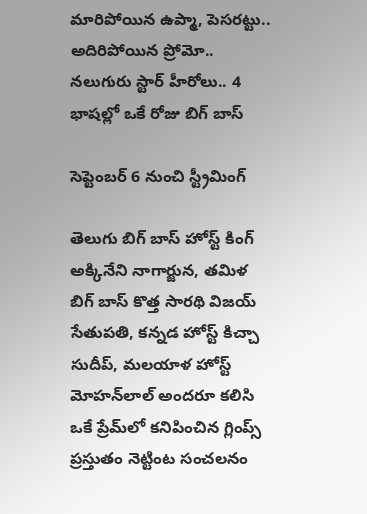మారిపోయిన ఉప్మా, పెసరట్టు.. అదిరిపోయిన ప్రోమో.. నలుగురు స్టార్ హీరోలు.. 4 భాషల్లో ఒకే రోజు బిగ్ బాస్

సెప్టెంబర్ 6 నుంచి స్ట్రీమింగ్

తెలుగు బిగ్ బాస్ హోస్ట్ కింగ్ అక్కినేని నాగార్జున, తమిళ బిగ్ బాస్ కొత్త సారథి విజయ్ సేతుపతి, కన్నడ హోస్ట్ కిచ్చా సుదీప్, మలయాళ హోస్ట్ మోహన్‌లాల్ అందరూ కలిసి ఒకే ప్రేమ్‌లో కనిపించిన గ్లింప్స్ ప్రస్తుతం నెట్టింట సంచలనం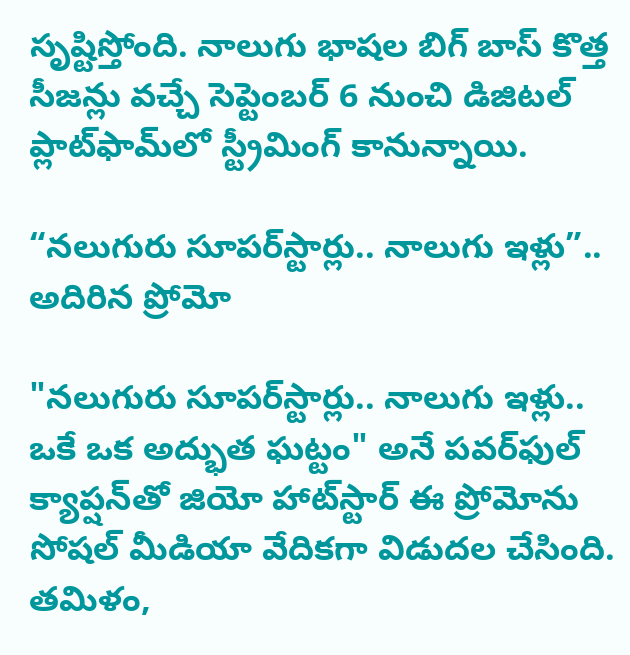సృష్టిస్తోంది. నాలుగు భాషల బిగ్ బాస్ కొత్త సీజన్లు వచ్చే సెప్టెంబర్ 6 నుంచి డిజిటల్ ప్లాట్‌ఫామ్‌లో స్ట్రీమింగ్ కానున్నాయి.

“నలుగురు సూపర్‌స్టార్లు.. నాలుగు ఇళ్లు”.. అదిరిన ప్రోమో

"నలుగురు సూపర్‌స్టార్లు.. నాలుగు ఇళ్లు.. ఒకే ఒక అద్భుత ఘట్టం" అనే పవర్‌ఫుల్ క్యాప్షన్‌తో జియో హాట్‌స్టార్ ఈ ప్రోమోను సోషల్ మీడియా వేదికగా విడుదల చేసింది. తమిళం,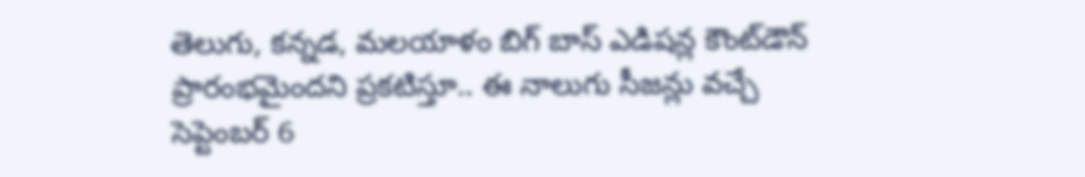తెలుగు, కన్నడ, మలయాళం బిగ్ బాస్ ఎడిషన్ల కౌంట్‌డౌన్ ప్రారంభమైందని ప్రకటిస్తూ.. ఈ నాలుగు సీజన్లు వచ్చే సెప్టెంబర్ 6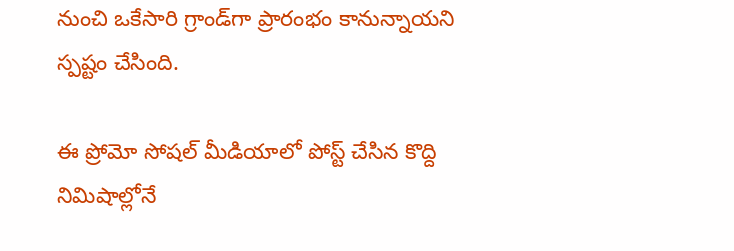నుంచి ఒకేసారి గ్రాండ్‌గా ప్రారంభం కానున్నాయని స్పష్టం చేసింది.

ఈ ప్రోమో సోషల్ మీడియాలో పోస్ట్ చేసిన కొద్ది నిమిషాల్లోనే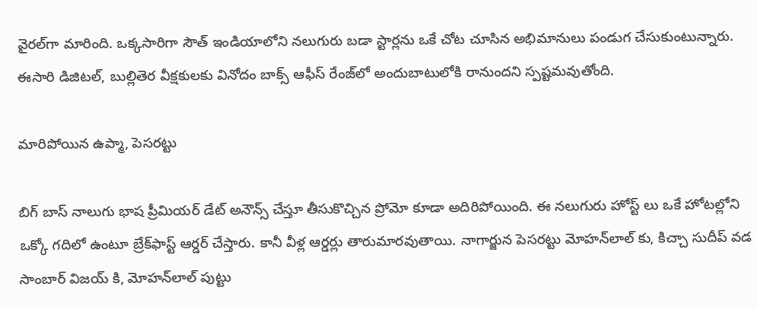వైరల్‌గా మారింది. ఒక్కసారిగా సౌత్ ఇండియాలోని నలుగురు బడా స్టార్లను ఒకే చోట చూసిన అభిమానులు పండుగ చేసుకుంటున్నారు. ఈసారి డిజిటల్, బుల్లితెర వీక్షకులకు వినోదం బాక్స్ ఆఫీస్ రేంజ్‌లో అందుబాటులోకి రానుందని స్పష్టమవుతోంది.

మారిపోయిన ఉప్మా, పెసరట్టు

బిగ్ బాస్ నాలుగు భాష ప్రీమియర్ డేట్ అనౌన్స్ చేస్తూ తీసుకొచ్చిన ప్రోమో కూడా అదిరిపోయింది. ఈ నలుగురు హోస్ట్ లు ఒకే హోటల్లోని ఒక్కో గదిలో ఉంటూ బ్రేక్‌ఫాస్ట్ ఆర్డర్ చేస్తారు. కానీ వీళ్ల ఆర్డర్లు తారుమారవుతాయి. నాగార్జున పెసరట్టు మోహన్‌లాల్ కు, కిచ్చా సుదీప్ వడ సాంబార్ విజయ్ కి, మోహన్‌లాల్ పుట్టు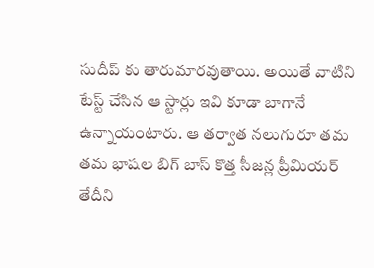సుదీప్ కు తారుమారవుతాయి. అయితే వాటిని టేస్ట్ చేసిన ఆ స్టార్లు ఇవి కూడా బాగానే ఉన్నాయంటారు. ఆ తర్వాత నలుగురూ తమ తమ భాషల బిగ్ బాస్ కొత్త సీజన్ల ప్రీమియర్ తేదీని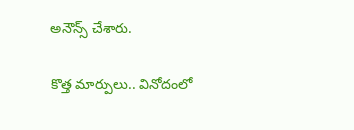అనౌన్స్ చేశారు.

కొత్త మార్పులు.. వినోదంలో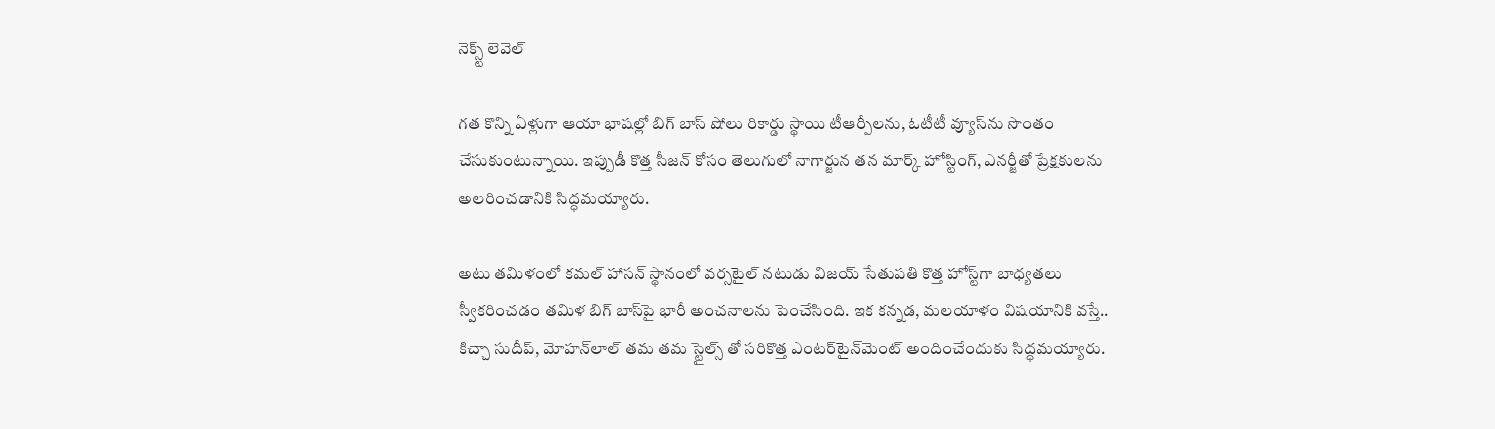నెక్స్ట్ లెవెల్

గత కొన్ని ఏళ్లుగా ఆయా భాషల్లో బిగ్ బాస్ షోలు రికార్డు స్థాయి టీఆర్పీలను, ఓటీటీ వ్యూస్‌ను సొంతం చేసుకుంటున్నాయి. ఇప్పుడీ కొత్త సీజన్ కోసం తెలుగులో నాగార్జున తన మార్క్ హోస్టింగ్, ఎనర్జీతో ప్రేక్షకులను అలరించడానికి సిద్ధమయ్యారు.

అటు తమిళంలో కమల్ హాసన్ స్థానంలో వర్సటైల్ నటుడు విజయ్ సేతుపతి కొత్త హోస్ట్‌గా బాధ్యతలు స్వీకరించడం తమిళ బిగ్ బాస్‌పై భారీ అంచనాలను పెంచేసింది. ఇక కన్నడ, మలయాళం విషయానికి వస్తే.. కిచ్చా సుదీప్, మోహన్‌లాల్ తమ తమ స్టైల్స్ తో సరికొత్త ఎంటర్‌టైన్‌మెంట్ అందించేందుకు సిద్ధమయ్యారు.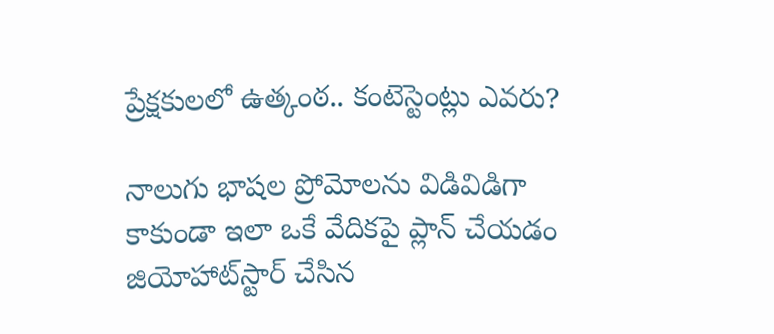ప్రేక్షకులలో ఉత్కంఠ.. కంటెస్టెంట్లు ఎవరు?

నాలుగు భాషల ప్రోమోలను విడివిడిగా కాకుండా ఇలా ఒకే వేదికపై ప్లాన్ చేయడం జియోహాట్‌స్టార్ చేసిన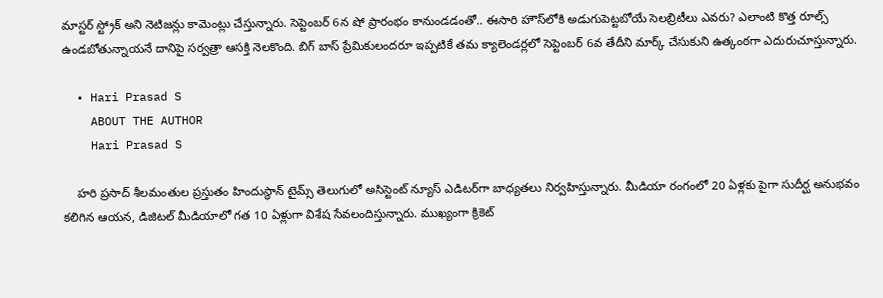మాస్టర్ స్ట్రోక్ అని నెటిజన్లు కామెంట్లు చేస్తున్నారు. సెప్టెంబర్ 6న షో ప్రారంభం కానుండడంతో.. ఈసారి హౌస్‌లోకి అడుగుపెట్టబోయే సెలబ్రిటీలు ఎవరు? ఎలాంటి కొత్త రూల్స్ ఉండబోతున్నాయనే దానిపై సర్వత్రా ఆసక్తి నెలకొంది. బిగ్ బాస్ ప్రేమికులందరూ ఇప్పటికే తమ క్యాలెండర్లలో సెప్టెంబర్ 6వ తేదీని మార్క్ చేసుకుని ఉత్కంఠగా ఎదురుచూస్తున్నారు.

  • Hari Prasad S
    ABOUT THE AUTHOR
    Hari Prasad S

    హరి ప్రసాద్ శీలమంతుల ప్రస్తుతం హిందుస్థాన్ టైమ్స్ తెలుగులో అసిస్టెంట్ న్యూస్ ఎడిటర్‌గా బాధ్యతలు నిర్వహిస్తున్నారు. మీడియా రంగంలో 20 ఏళ్లకు పైగా సుదీర్ఘ అనుభవం కలిగిన ఆయన, డిజిటల్ మీడియాలో గత 10 ఏళ్లుగా విశేష సేవలందిస్తున్నారు. ముఖ్యంగా క్రికెట్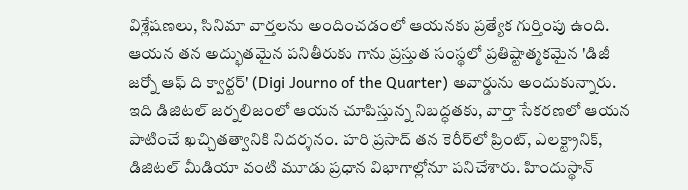విశ్లేషణలు, సినిమా వార్తలను అందించడంలో ఆయనకు ప్రత్యేక గుర్తింపు ఉంది. ఆయన తన అద్భుతమైన పనితీరుకు గాను ప్రస్తుత సంస్థలో ప్రతిష్టాత్మకమైన 'డిజీ జర్నో ఆఫ్ ది క్వార్టర్' (Digi Journo of the Quarter) అవార్డును అందుకున్నారు. ఇది డిజిటల్ జర్నలిజంలో ఆయన చూపిస్తున్న నిబద్ధతకు, వార్తా సేకరణలో ఆయన పాటించే ఖచ్చితత్వానికి నిదర్శనం. హరి ప్రసాద్ తన కెరీర్‌లో ప్రింట్, ఎలక్ట్రానిక్, డిజిటల్ మీడియా వంటి మూడు ప్రధాన విభాగాల్లోనూ పనిచేశారు. హిందుస్థాన్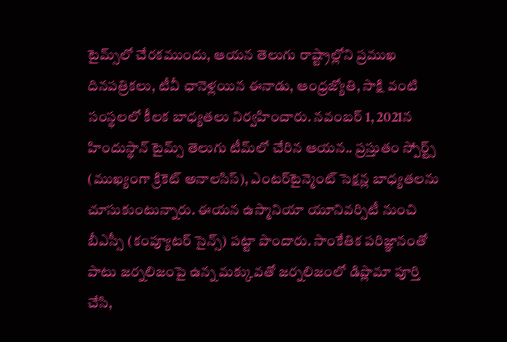టైమ్స్‌లో చేరకముందు, ఆయన తెలుగు రాష్ట్రాల్లోని ప్రముఖ దినపత్రికలు, టీవీ ఛానెళ్లయిన ఈనాడు, ఆంధ్రజ్యోతి, సాక్షి వంటి సంస్థలలో కీలక బాధ్యతలు నిర్వహించారు. నవంబర్ 1, 2021న హిందుస్థాన్ టైమ్స్ తెలుగు టీమ్‌లో చేరిన ఆయన.. ప్రస్తుతం స్పోర్ట్స్ (ముఖ్యంగా క్రికెట్ అనాలసిస్), ఎంటర్‌టైన్మెంట్ సెక్షన్ల బాధ్యతలను చూసుకుంటున్నారు. ఈయన ఉస్మానియా యూనివర్సిటీ నుంచి బీఎస్సీ (కంప్యూటర్ సైన్స్) పట్టా పొందారు. సాంకేతిక పరిజ్ఞానంతో పాటు జర్నలిజంపై ఉన్న మక్కువతో జర్నలిజంలో డిప్లొమా పూర్తి చేసి,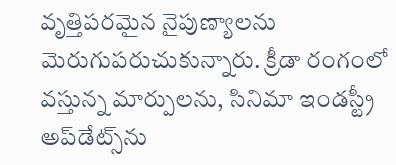వృత్తిపరమైన నైపుణ్యాలను మెరుగుపరుచుకున్నారు. క్రీడా రంగంలో వస్తున్న మార్పులను, సినిమా ఇండస్ట్రీ అప్‌డేట్స్‌ను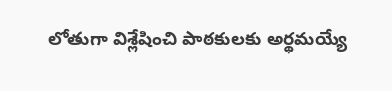లోతుగా విశ్లేషించి పాఠకులకు అర్థమయ్యే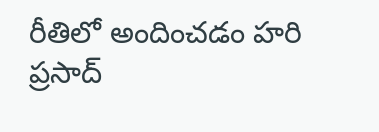రీతిలో అందించడం హరి ప్రసాద్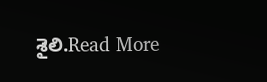శైలి.Read More